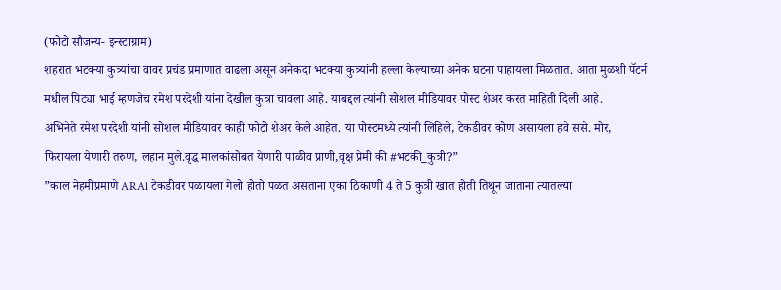(फोटो सौजन्य- इन्स्टाग्राम)
शहरात भटक्या कुत्र्यांचा वावर प्रचंड प्रमाणात वाढला असून अनेकदा भटक्या कुत्र्यांनी हल्ला केल्याच्या अनेक घटना पाहायला मिळतात. आता मुळशी पॅटर्न मधील पिट्या भाई म्हणजेच रमेश परदेशी यांना देखील कुत्रा चावला आहे. याबद्दल त्यांनी सोशल मीडियावर पोस्ट शेअर करत माहिती दिली आहे.
अभिनेते रमेश परदेशी यांनी सोशल मीडियावर काही फोटो शेअर केले आहेत. या पोस्टमध्ये त्यांनी लिहिले, टेकडीवर कोण असायला हवे ससे. मोर, फिरायला येणारी तरुण, लहान मुले.वृद्ध मालकांसोबत येणारी पाळीव प्राणी,वृक्ष प्रेमी की #भटकी_कुत्री?”
”काल नेहमीप्रमाणे ARAl टेकडीवर पळायला गेलो होतो पळत असताना एका ठिकाणी 4 ते 5 कुत्री खात होती तिथून जाताना त्यातल्या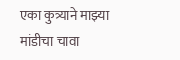एका कुत्र्याने माझ्या मांडीचा चावा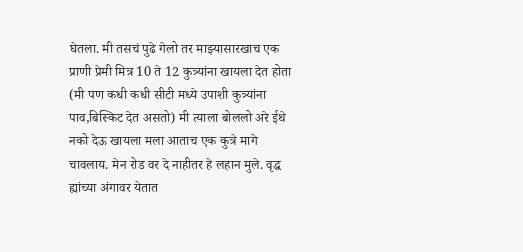घेतला. मी तसचं पुढे गेलो तर माझ्यासारखाच एक प्राणी प्रेमी मित्र 10 ते 12 कुत्र्यांना खायला देत होता (मी पण कधी कधी सीटी मध्ये उपाशी कुत्र्यांना पाव,बिस्किट देत असतो) मी त्याला बोललो अरे ईथे नको देऊ खायला मला आताच एक कुत्रे मागे चावलाय. मेन रोड वर दे नाहीतर हे लहान मुले. वृद्ध ह्यांच्या अंगावर येतात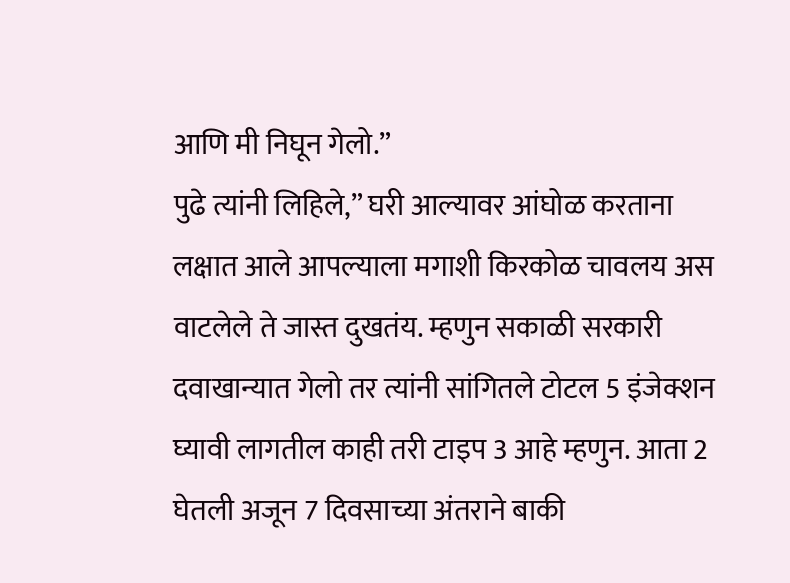आणि मी निघून गेलो.”
पुढे त्यांनी लिहिले,” घरी आल्यावर आंघोळ करताना लक्षात आले आपल्याला मगाशी किरकोळ चावलय अस वाटलेले ते जास्त दुखतंय. म्हणुन सकाळी सरकारी दवाखान्यात गेलो तर त्यांनी सांगितले टोटल 5 इंजेक्शन घ्यावी लागतील काही तरी टाइप 3 आहे म्हणुन. आता 2 घेतली अजून 7 दिवसाच्या अंतराने बाकी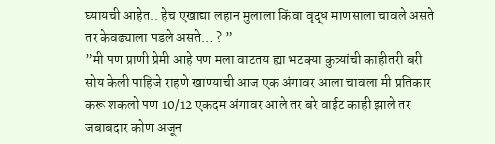घ्यायची आहेत.. हेच एखाद्या लहान मुलाला किंवा वृद्ध माणसाला चावले असते तर केवढ्याला पडले असते… ? ”
”मी पण प्राणी प्रेमी आहे पण मला वाटतय ह्या भटक्या कुत्र्यांची काहीतरी बरी सोय केली पाहिजे राहणे खाण्याची आज एक अंगावर आला चावला मी प्रतिकार करू शकलो पण 10/12 एकदम अंगावर आले तर बरे वाईट काही झाले तर जबाबदार कोण अजून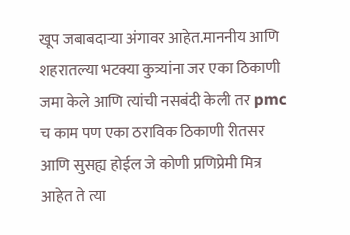खूप जबाबदाऱ्या अंगावर आहेत.माननीय आणि शहरातल्या भटक्या कुत्र्यांना जर एका ठिकाणी जमा केले आणि त्यांची नसबंदी केली तर pmc च काम पण एका ठराविक ठिकाणी रीतसर आणि सुसह्य होईल जे कोणी प्रणिप्रेमी मित्र आहेत ते त्या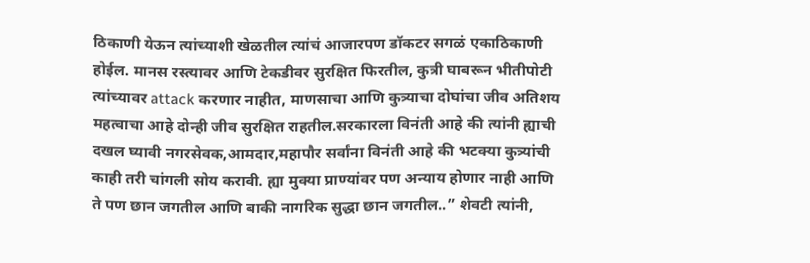ठिकाणी येऊन त्यांच्याशी खेळतील त्यांचं आजारपण डॉकटर सगळं एकाठिकाणी होईल. मानस रस्त्यावर आणि टेकडीवर सुरक्षित फिरतील, कुत्री घाबरून भीतीपोटी त्यांच्यावर attack करणार नाहीत, माणसाचा आणि कुत्र्याचा दोघांचा जीव अतिशय महत्वाचा आहे दोन्ही जीव सुरक्षित राहतील.सरकारला विनंती आहे की त्यांनी ह्याची दखल घ्यावी नगरसेवक,आमदार,महापौर सर्वांना विनंती आहे की भटक्या कुत्र्यांची काही तरी चांगली सोय करावी. ह्या मुक्या प्राण्यांवर पण अन्याय होणार नाही आणि ते पण छान जगतील आणि बाकी नागरिक सुद्धा छान जगतील..” शेवटी त्यांनी,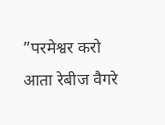”परमेश्वर करो आता रेबीज वैगरे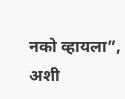नको व्हायला”, अशी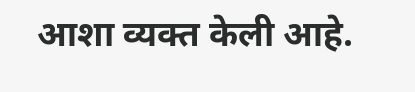आशा व्यक्त केली आहे.